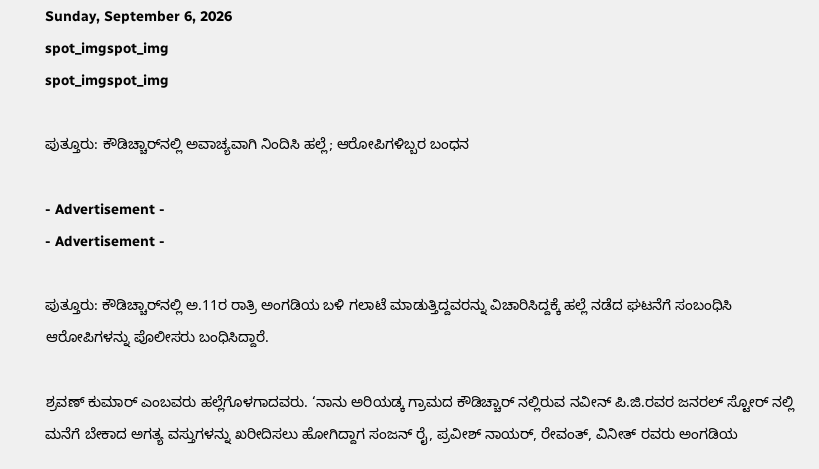Sunday, September 6, 2026
spot_imgspot_img
spot_imgspot_img

ಪುತ್ತೂರು: ಕೌಡಿಚ್ಚಾರ್‌ನಲ್ಲಿ ಅವಾಚ್ಯವಾಗಿ ನಿಂದಿಸಿ ಹಲ್ಲೆ; ಆರೋಪಿಗಳಿಬ್ಬರ ಬಂಧನ

- Advertisement -
- Advertisement -

ಪುತ್ತೂರು: ಕೌಡಿಚ್ಚಾರ್‌ನಲ್ಲಿ ಅ.11ರ ರಾತ್ರಿ ಅಂಗಡಿಯ ಬಳಿ ಗಲಾಟೆ ಮಾಡುತ್ತಿದ್ದವರನ್ನು ವಿಚಾರಿಸಿದ್ದಕ್ಕೆ ಹಲ್ಲೆ ನಡೆದ ಘಟನೆಗೆ ಸಂಬಂಧಿಸಿ ಆರೋಪಿಗಳನ್ನು ಪೊಲೀಸರು ಬಂಧಿಸಿದ್ದಾರೆ.

ಶ್ರವಣ್ ಕುಮಾರ್ ಎಂಬವರು ಹಲ್ಲೆಗೊಳಗಾದವರು. ‘ನಾನು ಅರಿಯಡ್ಕ ಗ್ರಾಮದ ಕೌಡಿಚ್ಚಾರ್ ನಲ್ಲಿರುವ ನವೀನ್ ಪಿ.ಜಿ.ರವರ ಜನರಲ್ ಸ್ಟೋರ್ ನಲ್ಲಿ ಮನೆಗೆ ಬೇಕಾದ ಅಗತ್ಯ ವಸ್ತುಗಳನ್ನು ಖರೀದಿಸಲು ಹೋಗಿದ್ದಾಗ ಸಂಜನ್ ರೈ, ಪ್ರವೀಶ್ ನಾಯ‌ರ್, ರೇವಂತ್, ವಿನೀತ್ ರವರು ಅಂಗಡಿಯ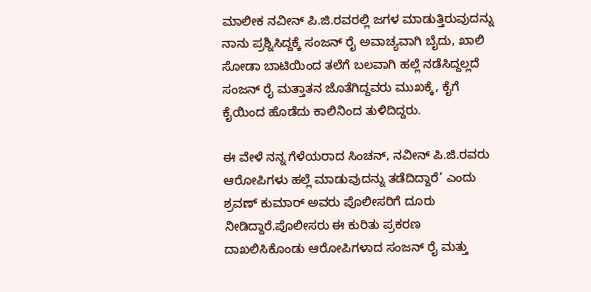ಮಾಲೀಕ ನವೀನ್ ಪಿ.ಜಿ.ರವರಲ್ಲಿ ಜಗಳ ಮಾಡುತ್ತಿರುವುದನ್ನು ನಾನು ಪ್ರಶ್ನಿಸಿದ್ದಕ್ಕೆ ಸಂಜನ್ ರೈ ಅವಾಚ್ಯವಾಗಿ ಬೈದು, ಖಾಲಿ ಸೋಡಾ ಬಾಟಿಯಿಂದ ತಲೆಗೆ ಬಲವಾಗಿ ಹಲ್ಲೆ ನಡೆಸಿದ್ದಲ್ಲದೆ ಸಂಜನ್ ರೈ ಮತ್ತಾತನ ಜೊತೆಗಿದ್ದವರು ಮುಖಕ್ಕೆ, ಕೈಗೆ ಕೈಯಿಂದ ಹೊಡೆದು ಕಾಲಿನಿಂದ ತುಳಿದಿದ್ದರು.

ಈ ವೇಳೆ ನನ್ನ ಗೆಳೆಯರಾದ ಸಿಂಚನ್, ನವೀನ್ ಪಿ.ಜಿ.ರವರು ಆರೋಪಿಗಳು ಹಲ್ಲೆ ಮಾಡುವುದನ್ನು ತಡೆದಿದ್ದಾರೆ’ ಎಂದು ಶ್ರವಣ್ ಕುಮಾರ್ ಅವರು ಪೊಲೀಸರಿಗೆ ದೂರು ನೀಡಿದ್ದಾರೆ.ಪೊಲೀಸರು ಈ ಕುರಿತು ಪ್ರಕರಣ ದಾಖಲಿಸಿಕೊಂಡು ಆರೋಪಿಗಳಾದ ಸಂಜನ್ ರೈ ಮತ್ತು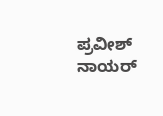ಪ್ರವೀಶ್‌ ನಾಯರ್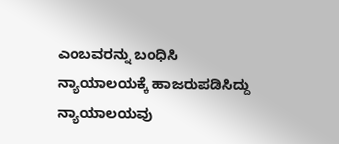ಎಂಬವರನ್ನು ಬಂಧಿಸಿ ನ್ಯಾಯಾಲಯಕ್ಕೆ ಹಾಜರುಪಡಿಸಿದ್ದು ನ್ಯಾಯಾಲಯವು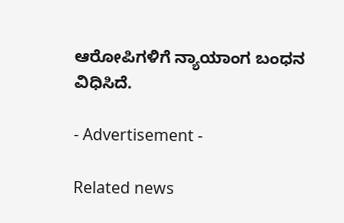ಆರೋಪಿಗಳಿಗೆ ನ್ಯಾಯಾಂಗ ಬಂಧನ ವಿಧಿಸಿದೆ.

- Advertisement -

Related news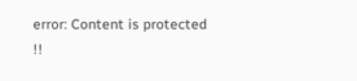error: Content is protected !!